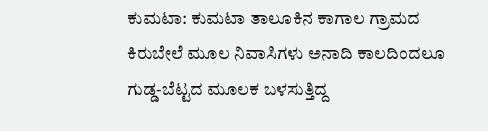ಕುಮಟಾ: ಕುಮಟಾ ತಾಲೂಕಿನ ಕಾಗಾಲ ಗ್ರಾಮದ ಕಿರುಬೇಲೆ ಮೂಲ ನಿವಾಸಿಗಳು ಅನಾದಿ ಕಾಲದಿಂದಲೂ ಗುಡ್ಡ-ಬೆಟ್ಟದ ಮೂಲಕ ಬಳಸುತ್ತಿದ್ದ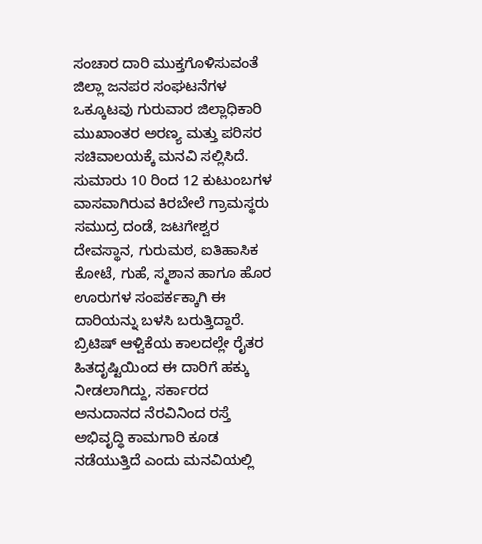ಸಂಚಾರ ದಾರಿ ಮುಕ್ತಗೊಳಿಸುವಂತೆ ಜಿಲ್ಲಾ ಜನಪರ ಸಂಘಟನೆಗಳ ಒಕ್ಕೂಟವು ಗುರುವಾರ ಜಿಲ್ಲಾಧಿಕಾರಿ ಮುಖಾಂತರ ಅರಣ್ಯ ಮತ್ತು ಪರಿಸರ ಸಚಿವಾಲಯಕ್ಕೆ ಮನವಿ ಸಲ್ಲಿಸಿದೆ.
ಸುಮಾರು 10 ರಿಂದ 12 ಕುಟುಂಬಗಳ ವಾಸವಾಗಿರುವ ಕಿರಬೇಲೆ ಗ್ರಾಮಸ್ಥರು ಸಮುದ್ರ ದಂಡೆ, ಜಟಗೇಶ್ವರ ದೇವಸ್ಥಾನ, ಗುರುಮಠ, ಐತಿಹಾಸಿಕ ಕೋಟೆ, ಗುಹೆ, ಸ್ಮಶಾನ ಹಾಗೂ ಹೊರ ಊರುಗಳ ಸಂಪರ್ಕಕ್ಕಾಗಿ ಈ ದಾರಿಯನ್ನು ಬಳಸಿ ಬರುತ್ತಿದ್ದಾರೆ. ಬ್ರಿಟಿಷ್ ಆಳ್ವಿಕೆಯ ಕಾಲದಲ್ಲೇ ರೈತರ ಹಿತದೃಷ್ಟಿಯಿಂದ ಈ ದಾರಿಗೆ ಹಕ್ಕು ನೀಡಲಾಗಿದ್ದು, ಸರ್ಕಾರದ ಅನುದಾನದ ನೆರವಿನಿಂದ ರಸ್ತೆ ಅಭಿವೃದ್ಧಿ ಕಾಮಗಾರಿ ಕೂಡ ನಡೆಯುತ್ತಿದೆ ಎಂದು ಮನವಿಯಲ್ಲಿ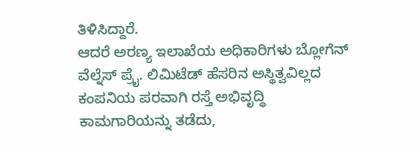ತಿಳಿಸಿದ್ದಾರೆ.
ಆದರೆ ಅರಣ್ಯ ಇಲಾಖೆಯ ಅಧಿಕಾರಿಗಳು ಬ್ಲೋಗೆನ್ ವೆಲ್ನೆಸ್ ಪ್ರೈ. ಲಿಮಿಟೆಡ್ ಹೆಸರಿನ ಅಸ್ಥಿತ್ವವಿಲ್ಲದ ಕಂಪನಿಯ ಪರವಾಗಿ ರಸ್ತೆ ಅಭಿವೃದ್ಧಿ ಕಾಮಗಾರಿಯನ್ನು ತಡೆದು,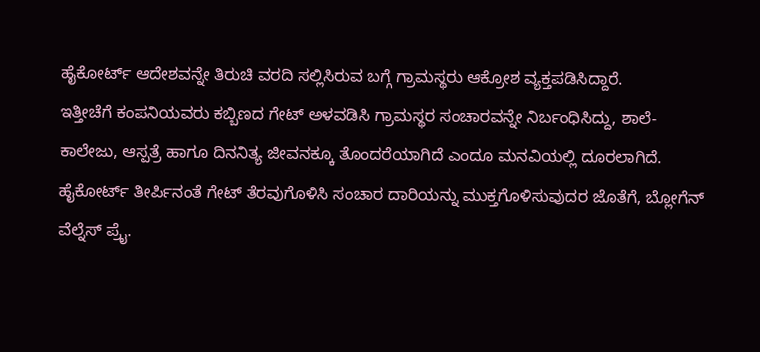ಹೈಕೋರ್ಟ್ ಆದೇಶವನ್ನೇ ತಿರುಚಿ ವರದಿ ಸಲ್ಲಿಸಿರುವ ಬಗ್ಗೆ ಗ್ರಾಮಸ್ಥರು ಆಕ್ರೋಶ ವ್ಯಕ್ತಪಡಿಸಿದ್ದಾರೆ.
ಇತ್ತೀಚೆಗೆ ಕಂಪನಿಯವರು ಕಬ್ಬಿಣದ ಗೇಟ್ ಅಳವಡಿಸಿ ಗ್ರಾಮಸ್ಥರ ಸಂಚಾರವನ್ನೇ ನಿರ್ಬಂಧಿಸಿದ್ದು, ಶಾಲೆ-ಕಾಲೇಜು, ಆಸ್ಪತ್ರೆ ಹಾಗೂ ದಿನನಿತ್ಯ ಜೀವನಕ್ಕೂ ತೊಂದರೆಯಾಗಿದೆ ಎಂದೂ ಮನವಿಯಲ್ಲಿ ದೂರಲಾಗಿದೆ.
ಹೈಕೋರ್ಟ್ ತೀರ್ಪಿನಂತೆ ಗೇಟ್ ತೆರವುಗೊಳಿಸಿ ಸಂಚಾರ ದಾರಿಯನ್ನು ಮುಕ್ತಗೊಳಿಸುವುದರ ಜೊತೆಗೆ, ಬ್ಲೋಗೆನ್ ವೆಲ್ನೆಸ್ ಪ್ರೈ.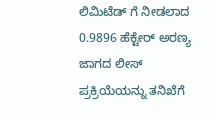ಲಿಮಿಟೆಡ್ ಗೆ ನೀಡಲಾದ 0.9896 ಹೆಕ್ಟೇರ್ ಅರಣ್ಯ ಜಾಗದ ಲೀಸ್ ಪ್ರಕ್ರಿಯೆಯನ್ನು ತನಿಖೆಗೆ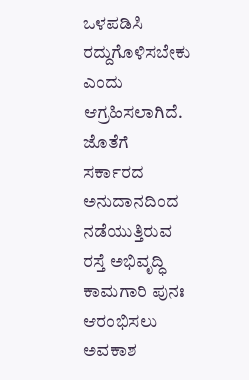ಒಳಪಡಿಸಿ ರದ್ದುಗೊಳಿಸಬೇಕು ಎಂದು ಆಗ್ರಹಿಸಲಾಗಿದೆ. ಜೊತೆಗೆ ಸರ್ಕಾರದ ಅನುದಾನದಿಂದ ನಡೆಯುತ್ತಿರುವ ರಸ್ತೆ ಅಭಿವೃದ್ಧಿ ಕಾಮಗಾರಿ ಪುನಃ ಆರಂಭಿಸಲು ಅವಕಾಶ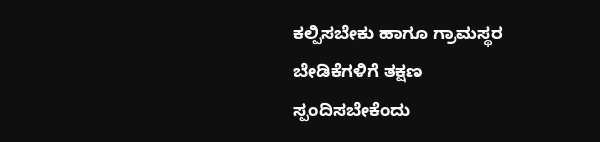ಕಲ್ಪಿಸಬೇಕು ಹಾಗೂ ಗ್ರಾಮಸ್ಥರ ಬೇಡಿಕೆಗಳಿಗೆ ತಕ್ಷಣ ಸ್ಪಂದಿಸಬೇಕೆಂದು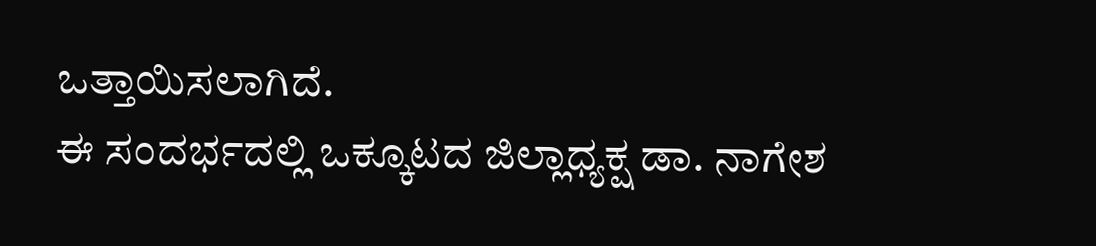ಒತ್ತಾಯಿಸಲಾಗಿದೆ.
ಈ ಸಂದರ್ಭದಲ್ಲಿ ಒಕ್ಕೂಟದ ಜಿಲ್ಲಾಧ್ಯಕ್ಷ ಡಾ. ನಾಗೇಶ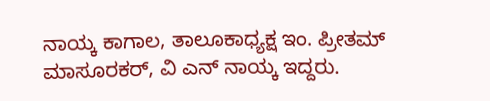ನಾಯ್ಕ ಕಾಗಾಲ, ತಾಲೂಕಾಧ್ಯಕ್ಷ ಇಂ. ಪ್ರೀತಮ್ ಮಾಸೂರಕರ್, ವಿ ಎನ್ ನಾಯ್ಕ ಇದ್ದರು.